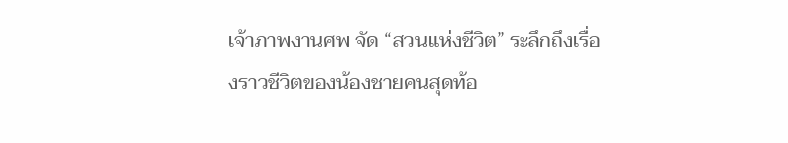เจ้าภาพงานศพ จัด “สวนแห่งชีวิต” ระลึกถึงเรื่องราวชีวิตของน้องชายคนสุดท้อ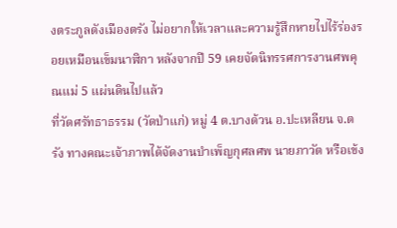งตระกูลดังเมืองตรัง ไม่อยากให้เวลาและความรู้สึกหายไปไร้ร่องรอยเหมือนเข็มนาฬิกา หลังจากปี 59 เคยจัดนิทรรศการงานศพคุณแม่ 5 แผ่นดินไปแล้ว
ที่วัดศรัทธาธรรม (วัดป่าแก่) หมู่ 4 ต.บางด้วน อ.ปะเหลียน จ.ตรัง ทางคณะเจ้าภาพได้จัดงานบำเพ็ญกุศลศพ นายภาวัต หรือเข้ง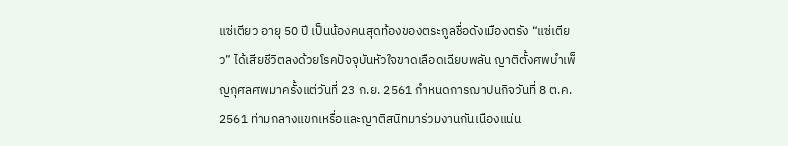แซ่เตียว อายุ 50 ปี เป็นน้องคนสุดท้องของตระกูลชื่อดังเมืองตรัง “แซ่เตียว” ได้เสียชีวิตลงด้วยโรคปัจจุบันหัวใจขาดเลือดเฉียบพลัน ญาติตั้งศพบำเพ็ญกุศลศพมาครั้งแต่วันที่ 23 ก.ย. 2561 กำหนดการฌาปนกิจวันที่ 8 ต.ค. 2561 ท่ามกลางแขกเหรื่อและญาติสนิทมาร่วมงานกันเนืองแน่น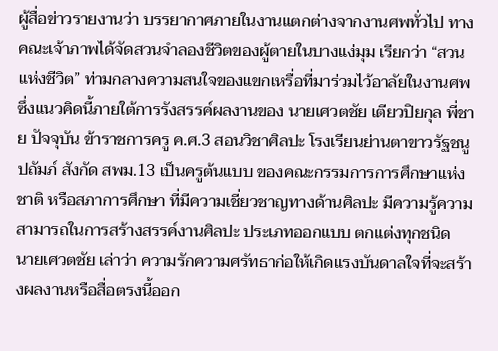ผู้สื่อข่าวรายงานว่า บรรยากาศภายในงานแตกต่างจากงานศพทั่วไป ทางคณะเจ้าภาพได้จัดสวนจำลองชีวิตของผู้ตายในบางแง่มุม เรียกว่า “สวนแห่งชีวิต” ท่ามกลางความสนใจของแขกเหรื่อที่มาร่วมไว้อาลัยในงานศพ ซึ่งแนวคิดนี้ภายใต้การรังสรรค์ผลงานของ นายเศวตชัย เตียวปิยกุล พี่ชาย ปัจจุบัน ข้าราชการครู ค.ศ.3 สอนวิชาศิลปะ โรงเรียนย่านตาขาวรัฐชนูปถัมภ์ สังกัด สพม.13 เป็นครูต้นแบบ ของคณะกรรมการการศึกษาแห่งชาติ หรือสภาการศึกษา ที่มีความเชี่ยวชาญทางด้านศิลปะ มีความรู้ความสามารถในการสร้างสรรค์งานศิลปะ ประเภทออกแบบ ตกแต่งทุกชนิด
นายเศวตชัย เล่าว่า ความรักความศรัทธาก่อให้เกิดแรงบันดาลใจที่จะสร้างผลงานหรือสื่อตรงนี้ออก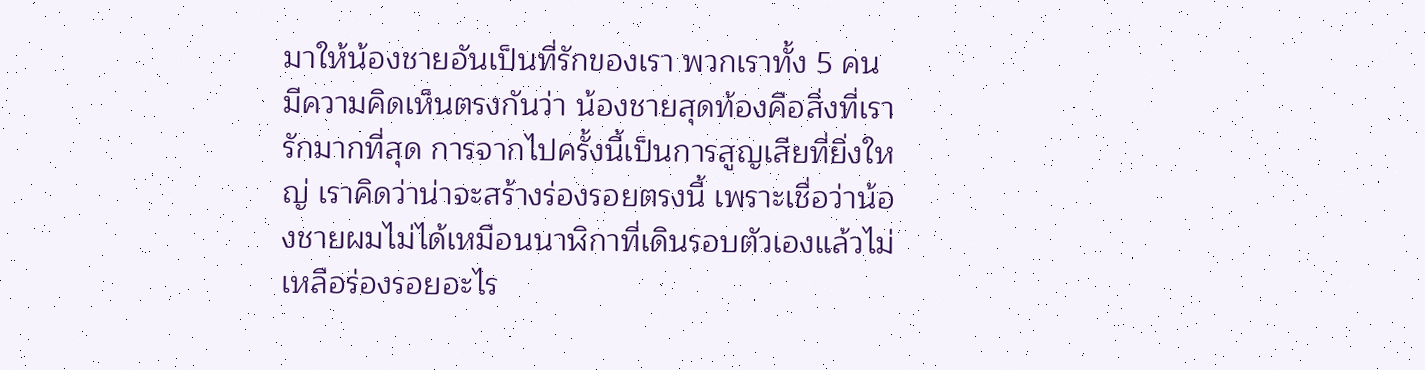มาให้น้องชายอันเป็นที่รักของเรา พวกเราทั้ง 5 คน มีความคิดเห็นตรงกันว่า น้องชายสุดท้องคือสิ่งที่เรารักมากที่สุด การจากไปครั้งนี้เป็นการสูญเสียที่ยิ่งใหญ่ เราคิดว่าน่าจะสร้างร่องรอยตรงนี้ เพราะเชื่อว่าน้องชายผมไม่ได้เหมือนนาฬิกาที่เดินรอบตัวเองแล้วไม่เหลือร่องรอยอะไร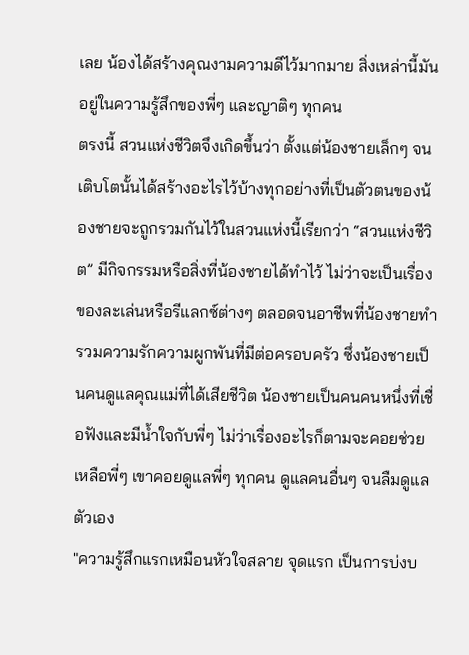เลย น้องได้สร้างคุณงามความดีไว้มากมาย สิ่งเหล่านี้มันอยู่ในความรู้สึกของพี่ๆ และญาติๆ ทุกคน
ตรงนี้ สวนแห่งชีวิตจึงเกิดขึ้นว่า ตั้งแต่น้องชายเล็กๆ จนเติบโตนั้นได้สร้างอะไรไว้บ้างทุกอย่างที่เป็นตัวตนของน้องชายจะถูกรวมกันไว้ในสวนแห่งนี้เรียกว่า “สวนแห่งชีวิต” มีกิจกรรมหรือสิ่งที่น้องชายได้ทำไว้ ไม่ว่าจะเป็นเรื่องของละเล่นหรือรีแลกซ์ต่างๆ ตลอดจนอาชีพที่น้องชายทำรวมความรักความผูกพันที่มีต่อครอบครัว ซึ่งน้องชายเป็นคนดูแลคุณแม่ที่ได้เสียชีวิต น้องชายเป็นคนคนหนึ่งที่เชื่อฟังและมีน้ำใจกับพี่ๆ ไม่ว่าเรื่องอะไรก็ตามจะคอยช่วยเหลือพี่ๆ เขาคอยดูแลพี่ๆ ทุกคน ดูแลคนอื่นๆ จนลืมดูแลตัวเอง
"ความรู้สึกแรกเหมือนหัวใจสลาย จุดแรก เป็นการบ่งบ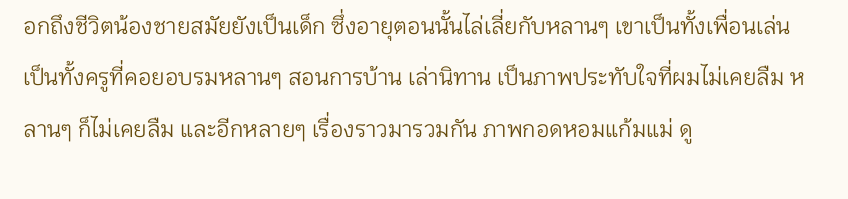อกถึงชีวิตน้องชายสมัยยังเป็นเด็ก ซึ่งอายุตอนนั้นไล่เลี่ยกับหลานๆ เขาเป็นทั้งเพื่อนเล่นเป็นทั้งครูที่คอยอบรมหลานๆ สอนการบ้าน เล่านิทาน เป็นภาพประทับใจที่ผมไม่เคยลืม หลานๆ ก็ไม่เคยลืม และอีกหลายๆ เรื่องราวมารวมกัน ภาพกอดหอมแก้มแม่ ดู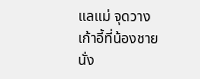แลแม่ จุดวางเก้าอี้ที่น้องชายนั่ง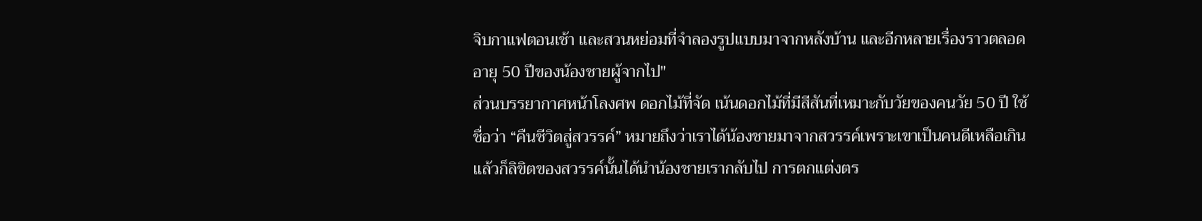จิบกาแฟตอนเช้า และสวนหย่อมที่จำลองรูปแบบมาจากหลังบ้าน และอีกหลายเรื่องราวตลอดอายุ 50 ปีของน้องชายผู้จากไป"
ส่วนบรรยากาศหน้าโลงศพ ดอกไม้ที่จัด เน้นดอกไม้ที่มีสีสันที่เหมาะกับวัยของคนวัย 50 ปี ใช้ชื่อว่า “คืนชีวิตสู่สวรรค์” หมายถึงว่าเราได้น้องชายมาจากสวรรค์เพราะเขาเป็นคนดีเหลือเกิน แล้วก็ลิขิตของสวรรค์นั้นได้นำน้องชายเรากลับไป การตกแต่งตร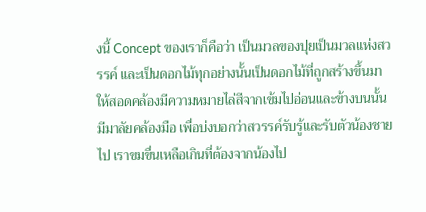งนี้ Concept ของเราก็คือว่า เป็นมวลของปุยเป็นมวลแห่งสวรรค์ และเป็นดอกไม้ทุกอย่างนั้นเป็นดอกไม้ที่ถูกสร้างขึ้นมาให้สอดคล้องมีความหมายไล่สีจากเข้มไปอ่อนและข้างบนนั้นมีมาลัยคล้องมือ เพื่อบ่งบอกว่าสวรรค์รับรู้และรับตัวน้องชายไป เราขมขื่นเหลือเกินที่ต้องจากน้องไป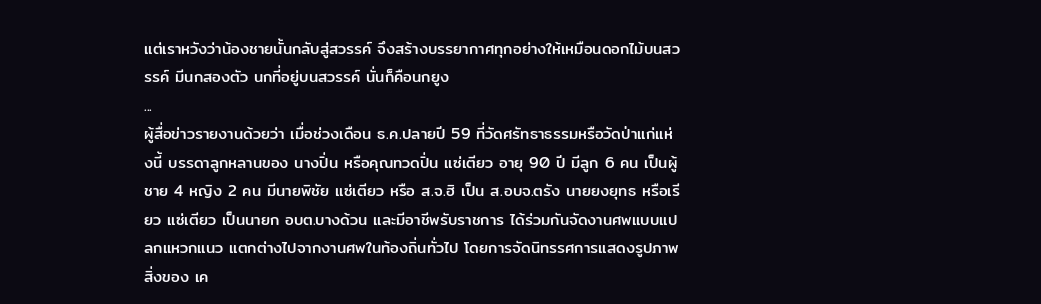แต่เราหวังว่าน้องชายนั้นกลับสู่สวรรค์ จึงสร้างบรรยากาศทุกอย่างให้เหมือนดอกไม้บนสวรรค์ มีนกสองตัว นกที่อยู่บนสวรรค์ นั่นก็คือนกยูง
...
ผู้สื่อข่าวรายงานด้วยว่า เมื่อช่วงเดือน ธ.ค.ปลายปี 59 ที่วัดศรัทธาธรรมหรือวัดป่าแก่แห่งนี้ บรรดาลูกหลานของ นางปิ่น หรือคุณทวดปิ่น แซ่เตียว อายุ 90 ปี มีลูก 6 คน เป็นผู้ชาย 4 หญิง 2 คน มีนายพิชัย แซ่เตียว หรือ ส.จ.ฮิ เป็น ส.อบจ.ตรัง นายยงยุทธ หรือเรียว แซ่เตียว เป็นนายก อบต.บางด้วน และมีอาชีพรับราชการ ได้ร่วมกันจัดงานศพแบบแปลกแหวกแนว แตกต่างไปจากงานศพในท้องถิ่นทั่วไป โดยการจัดนิทรรศการแสดงรูปภาพ สิ่งของ เค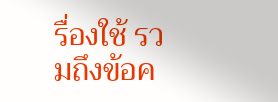รื่องใช้ รวมถึงข้อค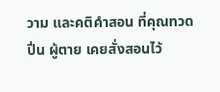วาม และคติคำสอน ที่คุณทวดปิ่น ผู้ตาย เคยสั่งสอนไว้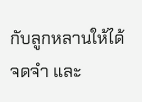กับลูกหลานให้ได้จดจำ และ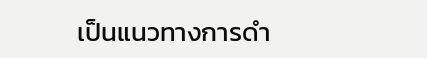เป็นแนวทางการดำ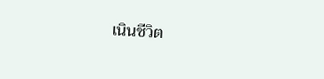เนินชีวิต